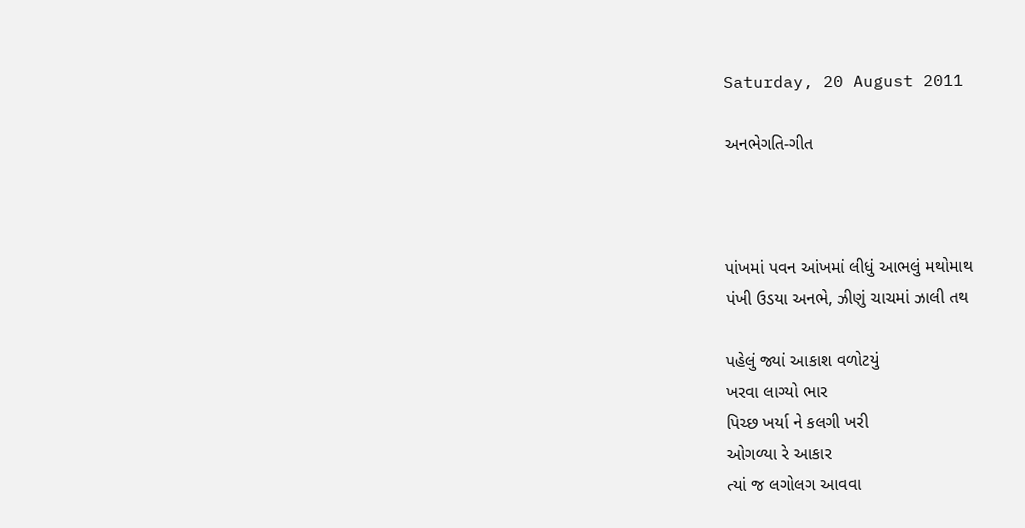Saturday, 20 August 2011

અનભેગતિ-ગીત



પાંખમાં પવન આંખમાં લીધું આભલું મથોમાથ
પંખી ઉડયા અનભે, ઝીણું ચાચમાં ઝાલી તથ

પહેલું જ્યાં આકાશ વળોટયું
ખરવા લાગ્યો ભાર
પિચ્છ ખર્યા ને કલગી ખરી
ઓગળ્યા રે આકાર
ત્યાં જ લગોલગ આવવા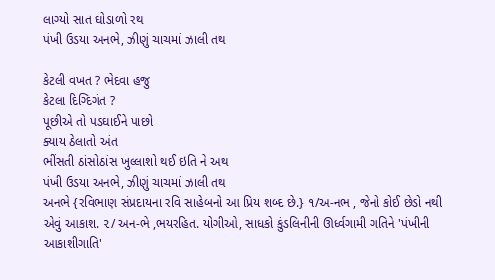લાગ્યો સાત ઘોડાળો રથ
પંખી ઉડયા અનભે, ઝીણું ચાચમાં ઝાલી તથ

કેટલી વખત ? ભેદવા હજુ
કેટલા દિગ્દિગંત ?
પૂછીએ તો પડઘાઈને પાછો
ક્યાય ઠેલાતો અંત
ભીંસતી ઠાંસોઠાંસ ખુલ્લાશો થઈ ઇતિ ને અથ
પંખી ઉડયા અનભે, ઝીણું ચાચમાં ઝાલી તથ
અનભે {રવિભાણ સંપ્રદાયના રવિ સાહેબનો આ પ્રિય શબ્દ છે.} ૧/અ-નભ , જેનો કોઈ છેડો નથી એવું આકાશ. ૨/ અન-ભે ,ભયરહિત. યોગીઓ, સાધકો કુંડલિનીની ઊર્ધ્વગામી ગતિને 'પંખીની આકાશીગાતિ'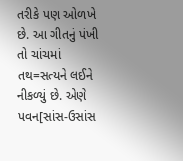તરીકે પણ ઓળખે છે. આ ગીતનું પંખી તો ચાંચમાં તથ=સત્યને લઈને નીકળ્યું છે. એણે પવન[સાંસ-ઉસાંસ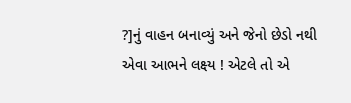?]નું વાહન બનાવ્યું અને જેનો છેડો નથી એવા આભને લક્ષ્ય ! એટલે તો એ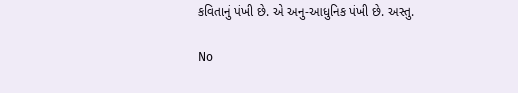કવિતાનું પંખી છે. એ અનુ-આધુનિક પંખી છે. અસ્તુ.

No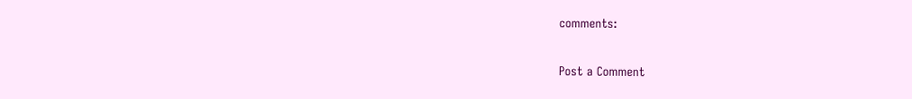comments:

Post a Comment